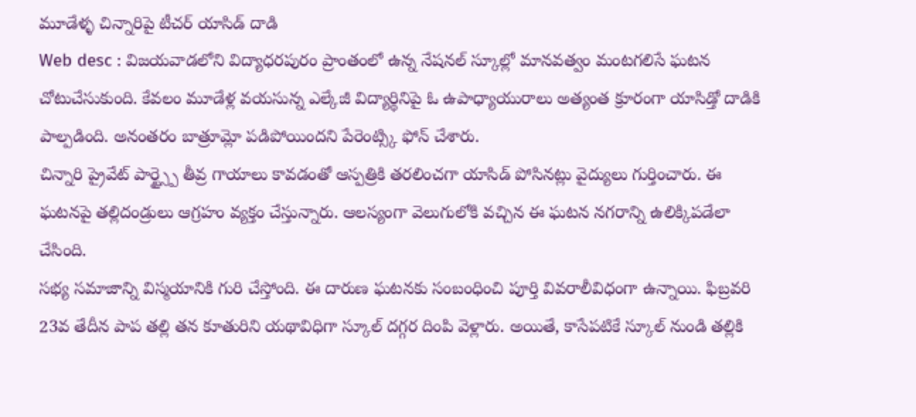మూడేళ్ళ చిన్నారిపై టీచర్ యాసిడ్ దాడి
Web desc : విజయవాడలోని విద్యాధరపురం ప్రాంతంలో ఉన్న నేషనల్ స్కూల్లో మానవత్వం మంటగలిసే ఘటన చోటుచేసుకుంది. కేవలం మూడేళ్ల వయసున్న ఎల్కేజీ విద్యార్థినిపై ఓ ఉపాధ్యాయురాలు అత్యంత క్రూరంగా యాసిడ్తో దాడికి పాల్పడింది. అనంతరం బాత్రూమ్లో పడిపోయిందని పేరెంట్స్కి ఫోన్ చేశారు.
చిన్నారి ప్రైవేట్ పార్ట్స్పై తీవ్ర గాయాలు కావడంతో ఆస్పత్రికి తరలించగా యాసిడ్ పోసినట్లు వైద్యులు గుర్తించారు. ఈ ఘటనపై తల్లిదండ్రులు ఆగ్రహం వ్యక్తం చేస్తున్నారు. ఆలస్యంగా వెలుగులోకి వచ్చిన ఈ ఘటన నగరాన్ని ఉలిక్కిపడేలా చేసింది.
సభ్య సమాజాన్ని విస్మయానికి గురి చేస్తోంది. ఈ దారుణ ఘటనకు సంబంధించి పూర్తి వివరాలీవిధంగా ఉన్నాయి. ఫిబ్రవరి 23వ తేదీన పాప తల్లి తన కూతురిని యథావిధిగా స్కూల్ దగ్గర దింపి వెళ్లారు. అయితే, కాసేపటికే స్కూల్ నుండి తల్లికి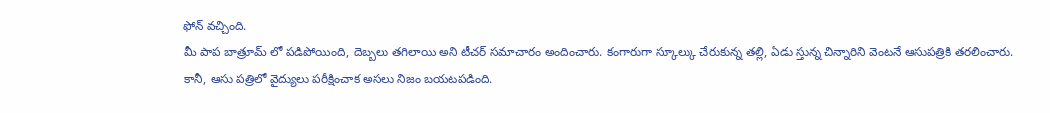ఫోన్ వచ్చింది.
మీ పాప బాత్రూమ్ లో పడిపోయింది, దెబ్బలు తగిలాయి అని టీచర్ సమాచారం అందించారు. కంగారుగా స్కూల్కు చేరుకున్న తల్లి, ఏడు స్తున్న చిన్నారిని వెంటనే ఆసుపత్రికి తరలించారు.
కానీ, ఆసు పత్రిలో వైద్యులు పరీక్షించాక అసలు నిజం బయటపడింది.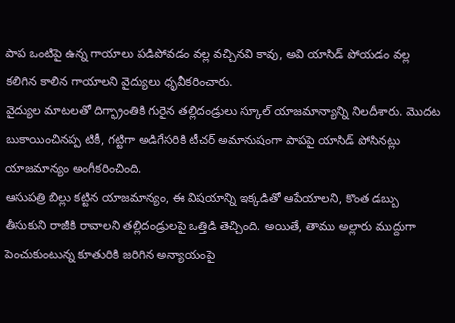పాప ఒంటిపై ఉన్న గాయాలు పడిపోవడం వల్ల వచ్చినవి కావు, అవి యాసిడ్ పోయడం వల్ల కలిగిన కాలిన గాయాలని వైద్యులు ధృవీకరించారు.
వైద్యుల మాటలతో దిగ్భ్రాంతికి గురైన తల్లిదండ్రులు స్కూల్ యాజమాన్యాన్ని నిలదీశారు. మొదట బుకాయించినప్ప టికీ, గట్టిగా అడిగేసరికి టీచర్ అమానుషంగా పాపపై యాసిడ్ పోసినట్లు యాజమాన్యం అంగీకరించింది.
ఆసుపత్రి బిల్లు కట్టిన యాజమాన్యం, ఈ విషయాన్ని ఇక్కడితో ఆపేయాలని, కొంత డబ్బు తీసుకుని రాజీకి రావాలని తల్లిదండ్రులపై ఒత్తిడి తెచ్చింది. అయితే, తాము అల్లారు ముద్దుగా పెంచుకుంటున్న కూతురికి జరిగిన అన్యాయంపై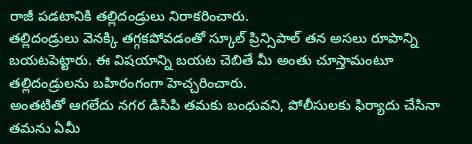రాజీ పడటానికి తల్లిదండ్రులు నిరాకరించారు.
తల్లిదండ్రులు వెనక్కి తగ్గకపోవడంతో స్కూల్ ప్రిన్సిపాల్ తన అసలు రూపాన్ని బయటపెట్టారు. ఈ విషయాన్ని బయట చెబితే మీ అంతు చూస్తామంటూ తల్లిదండ్రులను బహిరంగంగా హెచ్చరించారు.
అంతటితో ఆగలేదు నగర డిసిపి తమకు బంధువని, పోలీసులకు ఫిర్యాదు చేసినా తమను ఏమీ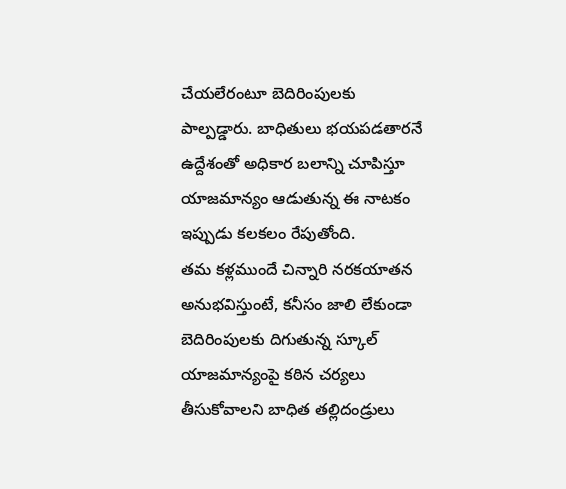చేయలేరంటూ బెదిరింపులకు పాల్పడ్డారు. బాధితులు భయపడతారనే ఉద్దేశంతో అధికార బలాన్ని చూపిస్తూ యాజమాన్యం ఆడుతున్న ఈ నాటకం ఇప్పుడు కలకలం రేపుతోంది.
తమ కళ్లముందే చిన్నారి నరకయాతన అనుభవిస్తుంటే, కనీసం జాలి లేకుండా బెదిరింపులకు దిగుతున్న స్కూల్ యాజమాన్యంపై కఠిన చర్యలు తీసుకోవాలని బాధిత తల్లిదండ్రులు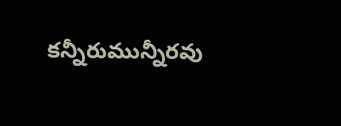కన్నీరుమున్నీరవు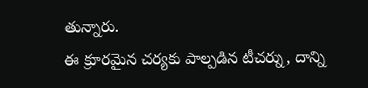తున్నారు.
ఈ క్రూరమైన చర్యకు పాల్పడిన టీచర్ను, దాన్ని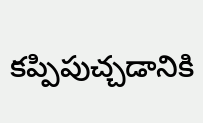కప్పిపుచ్చడానికి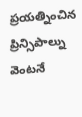ప్రయత్నించిన ప్రిన్సిపాల్ను వెంటనే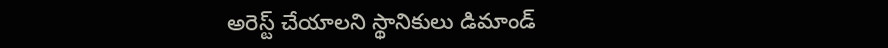అరెస్ట్ చేయాలని స్థానికులు డిమాండ్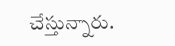చేస్తున్నారు.